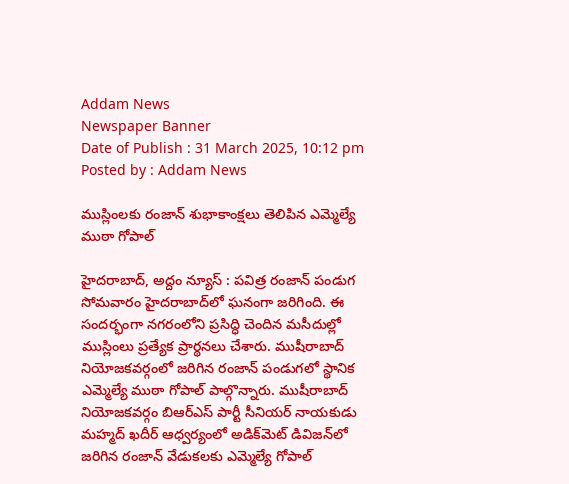Addam News
Newspaper Banner
Date of Publish : 31 March 2025, 10:12 pm Posted by : Addam News

ముస్లింల‌కు రంజాన్ శుభాకాంక్ష‌లు తెలిపిన ఎమ్మెల్యే ముఠా గోపాల్

హైదరాబాద్, అద్దం న్యూస్ : ప‌విత్ర రంజాన్ పండుగ సోమ‌వారం హైద‌రాబాద్‌లో ఘ‌నంగా జ‌రిగింది. ఈ సంద‌ర్భంగా న‌గ‌రంలోని ప్ర‌సిద్ధి చెందిన మ‌సీదుల్లో ముస్లింలు ప్ర‌త్యేక ప్రార్థ‌న‌లు చేశారు. ముషీరాబాద్ నియోజ‌క‌వ‌ర్గంలో జ‌రిగిన రంజాన్ పండుగ‌లో స్థానిక ఎమ్మెల్యే ముఠా గోపాల్ పాల్గొన్నారు. ముషీరాబాద్ నియోజ‌క‌వ‌ర్గం బిఆర్ఎస్ పార్టీ సీనియ‌ర్ నాయ‌కుడు మ‌హ్మ‌ద్ ఖ‌దీర్ ఆధ్వ‌ర్యంలో అడిక్‌మెట్ డివిజ‌న్‌లో జ‌రిగిన రంజాన్ వేడుక‌ల‌కు ఎమ్మెల్యే గోపాల్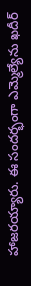హాజ‌ర‌య్యారు. ఈ సంద‌ర్భంగా ఎమ్మెల్యేను ఖ‌దీర్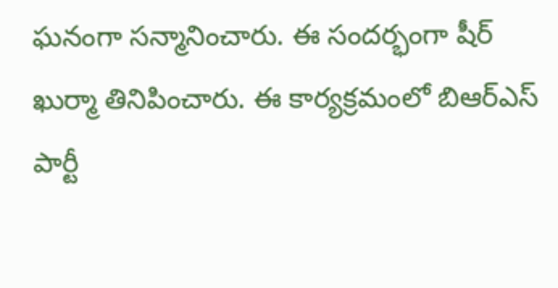ఘ‌నంగా స‌న్మానించారు. ఈ సంద‌ర్భంగా షీర్ ఖుర్మా తినిపించారు. ఈ కార్య‌క్ర‌మంలో బిఆర్ఎస్ పార్టీ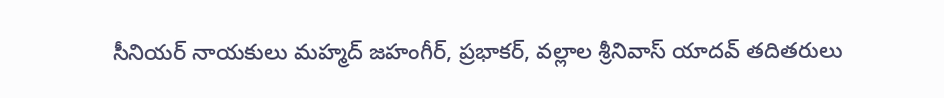సీనియ‌ర్ నాయ‌కులు మ‌హ్మ‌ద్ జ‌హంగీర్, ప్ర‌భాక‌ర్, వ‌ల్లాల‌ శ్రీనివాస్ యాద‌వ్‌ త‌దిత‌రులు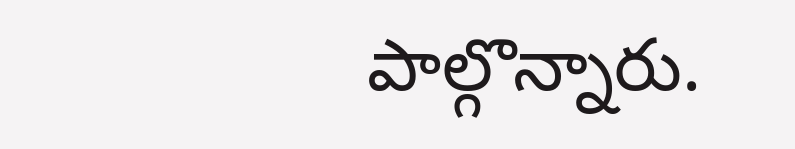పాల్గొన్నారు.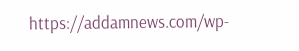https://addamnews.com/wp-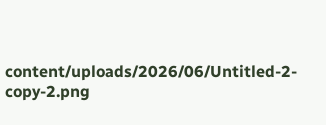content/uploads/2026/06/Untitled-2-copy-2.png